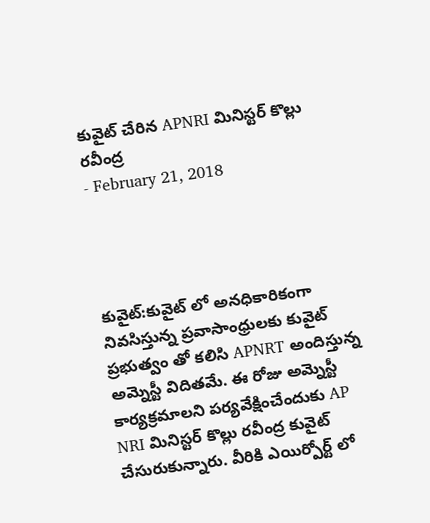కువైట్ చేరిన APNRI మినిస్టర్ కొల్లు రవీంద్ర
- February 21, 2018




కువైట్:కువైట్ లో అనధికారికంగా నివసిస్తున్న ప్రవాసాంధ్రులకు కువైట్ ప్రభుత్వం తో కలిసి APNRT అందిస్తున్న అమ్నెస్టీ విదితమే. ఈ రోజు అమ్నెస్టీ కార్యక్రమాలని పర్యవేక్షించేందుకు AP NRI మినిస్టర్ కొల్లు రవీంద్ర కువైట్ చేసురుకున్నారు. వీరికి ఎయిర్పోర్ట్ లో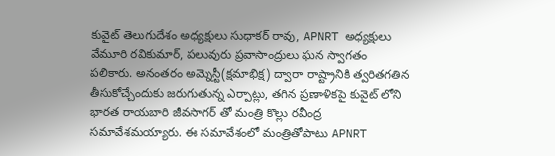కువైట్ తెలుగుదేశం అధ్యక్షులు సుధాకర్ రావు, APNRT అధ్యక్షులు వేమూరి రవికుమార్, పలువురు ప్రవాసాంద్రులు ఘన స్వాగతం పలికారు. అనంతరం అమ్నెస్టీ(క్షమాభిక్ష) ద్వారా రాష్ట్రానికి త్వరితగతిన తీసుకోచ్చేందుకు జరుగుతున్న ఎర్పాట్లు, తగిన ప్రణాళికపై కువైట్ లోని భారత రాయబారి జీవసాగర్ తో మంత్రి కొల్లు రవీంద్ర సమావేశమయ్యారు. ఈ సమావేశంలో మంత్రితోపాటు APNRT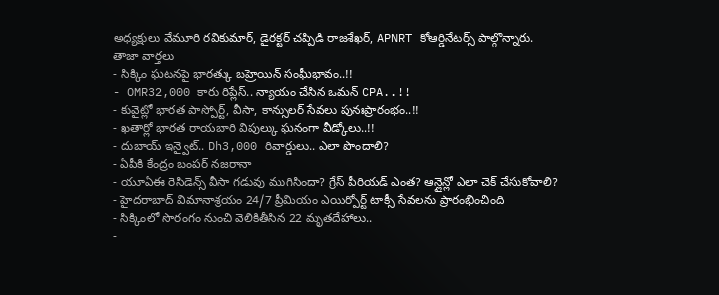అధ్యక్షులు వేమూరి రవికుమార్, డైరక్టర్ చప్పిడి రాజశేఖర్, APNRT కోఆర్డినేటర్స్ పాల్గొన్నారు.
తాజా వార్తలు
- సిక్కిం ఘటనపై భారత్కు బహ్రెయిన్ సంఘీభావం..!!
- OMR32,000 కారు రిప్లేస్.. న్యాయం చేసిన ఒమన్ CPA..!!
- కువైట్లో భారత పాస్పోర్ట్, వీసా, కాన్సులర్ సేవలు పునఃప్రారంభం..!!
- ఖతార్లో భారత రాయబారి విపుల్కు ఘనంగా వీడ్కోలు..!!
- దుబాయ్ ఇన్వైట్.. Dh3,000 రివార్డులు.. ఎలా పొందాలి?
- ఏపీకి కేంద్రం బంపర్ నజరానా
- యూఏఈ రెసిడెన్స్ వీసా గడువు ముగిసిందా? గ్రేస్ పీరియడ్ ఎంత? ఆన్లైన్లో ఎలా చెక్ చేసుకోవాలి?
- హైదరాబాద్ విమానాశ్రయం 24/7 ప్రీమియం ఎయిర్పోర్ట్ టాక్సీ సేవలను ప్రారంభించింది
- సిక్కింలో సొరంగం నుంచి వెలికితీసిన 22 మృతదేహాలు..
-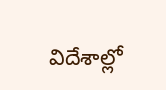విదేశాల్లో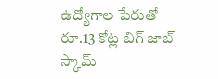ఉద్యోగాల పేరుతో రూ.13 కోట్ల బిగ్ జాబ్ స్కామ్